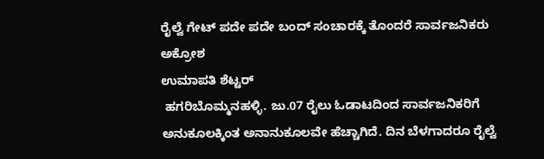ರೈಲ್ವೆ ಗೇಟ್ ಪದೇ ಪದೇ ಬಂದ್ ಸಂಚಾರಕ್ಕೆ ತೊಂದರೆ ಸಾರ್ವಜನಿಕರು ಅಕ್ರೋಶ
ಉಮಾಪತಿ ಶೆಟ್ಟರ್
 ಹಗರಿಬೊಮ್ಮನಹಳ್ಳಿ. ಜು.07 ರೈಲು ಓಡಾಟದಿಂದ ಸಾರ್ವಜನಿಕರಿಗೆ ಅನುಕೂಲಕ್ಕಿಂತ ಅನಾನುಕೂಲವೇ ಹೆಚ್ಚಾಗಿದೆ. ದಿನ ಬೆಳಗಾದರೂ ರೈಲ್ವೆ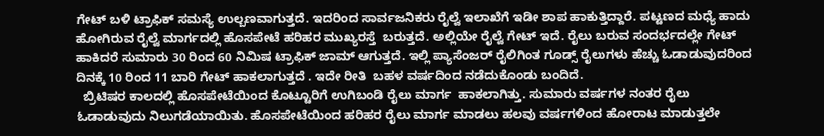ಗೇಟ್ ಬಳಿ ಟ್ರಾಫಿಕ್ ಸಮಸ್ಯೆ ಉಲ್ಬಣವಾಗುತ್ತದೆ. ಇದರಿಂದ ಸಾರ್ವಜನಿಕರು ರೈಲ್ವೆ ಇಲಾಖೆಗೆ ಇಡೀ ಶಾಪ ಹಾಕುತ್ತಿದ್ದಾರೆ. ಪಟ್ಟಣದ ಮಧ್ಯೆ ಹಾದು ಹೋಗಿರುವ ರೈಲ್ವೆ ಮಾರ್ಗದಲ್ಲಿ ಹೊಸಪೇಟೆ ಹರಿಹರ ಮುಖ್ಯರಸ್ತೆ  ಬರುತ್ತದೆ. ಅಲ್ಲಿಯೇ ರೈಲ್ವೆ ಗೇಟ್ ಇದೆ. ರೈಲು ಬರುವ ಸಂದರ್ಭದಲ್ಲೇ ಗೇಟ್ ಹಾಕಿದರೆ ಸುಮಾರು 30 ರಿಂದ 60 ನಿಮಿಷ ಟ್ರಾಫಿಕ್ ಜಾಮ್ ಆಗುತ್ತದೆ. ಇಲ್ಲಿ ಪ್ಯಾಸೆಂಜರ್ ರೈಲಿಗಿಂತ ಗೂಡ್ಸ್ ರೈಲುಗಳು ಹೆಚ್ಚು ಓಡಾಡುವುದರಿಂದ ದಿನಕ್ಕೆ 10 ರಿಂದ 11 ಬಾರಿ ಗೇಟ್ ಹಾಕಲಾಗುತ್ತದೆ . ಇದೇ ರೀತಿ  ಬಹಳ ವರ್ಷದಿಂದ ನಡೆದುಕೊಂಡು ಬಂದಿದೆ.
  ಬ್ರಿಟಿಷರ ಕಾಲದಲ್ಲಿ ಹೊಸಪೇಟೆಯಿಂದ ಕೊಟ್ಟೂರಿಗೆ ಉಗಿಬಂಡಿ ರೈಲು ಮಾರ್ಗ  ಹಾಕಲಾಗಿತ್ತು. ಸುಮಾರು ವರ್ಷಗಳ ನಂತರ ರೈಲು ಓಡಾಡುವುದು ನಿಲುಗಡೆಯಾಯಿತು. ಹೊಸಪೇಟೆಯಿಂದ ಹರಿಹರ ರೈಲು ಮಾರ್ಗ ಮಾಡಲು ಹಲವು ವರ್ಷಗಳಿಂದ ಹೋರಾಟ ಮಾಡುತ್ತಲೇ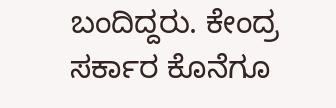ಬಂದಿದ್ದರು. ಕೇಂದ್ರ ಸರ್ಕಾರ ಕೊನೆಗೂ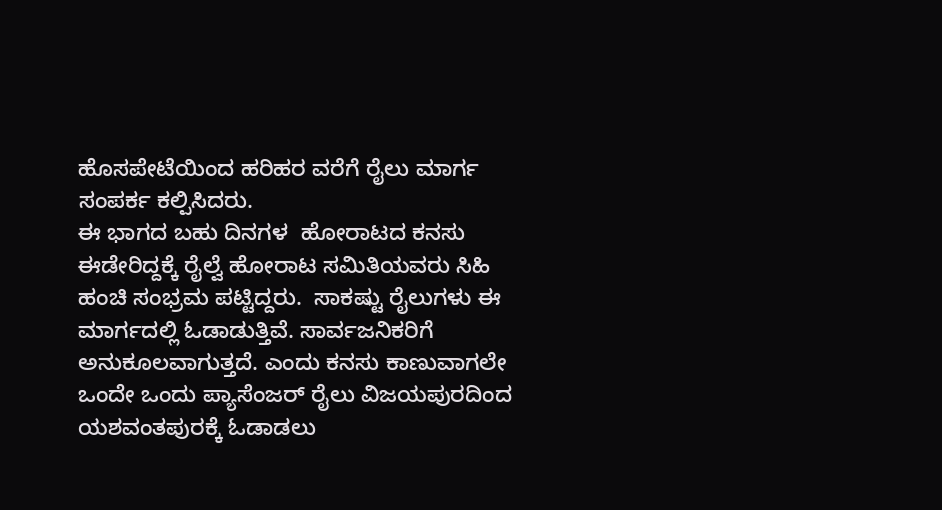ಹೊಸಪೇಟೆಯಿಂದ ಹರಿಹರ ವರೆಗೆ ರೈಲು ಮಾರ್ಗ ಸಂಪರ್ಕ ಕಲ್ಪಿಸಿದರು.
ಈ ಭಾಗದ ಬಹು ದಿನಗಳ  ಹೋರಾಟದ ಕನಸು ಈಡೇರಿದ್ದಕ್ಕೆ ರೈಲ್ವೆ ಹೋರಾಟ ಸಮಿತಿಯವರು ಸಿಹಿ ಹಂಚಿ ಸಂಭ್ರಮ ಪಟ್ಟಿದ್ದರು.  ಸಾಕಷ್ಟು ರೈಲುಗಳು ಈ ಮಾರ್ಗದಲ್ಲಿ ಓಡಾಡುತ್ತಿವೆ. ಸಾರ್ವಜನಿಕರಿಗೆ ಅನುಕೂಲವಾಗುತ್ತದೆ. ಎಂದು ಕನಸು ಕಾಣುವಾಗಲೇ ಒಂದೇ ಒಂದು ಪ್ಯಾಸೆಂಜರ್ ರೈಲು ವಿಜಯಪುರದಿಂದ ಯಶವಂತಪುರಕ್ಕೆ ಓಡಾಡಲು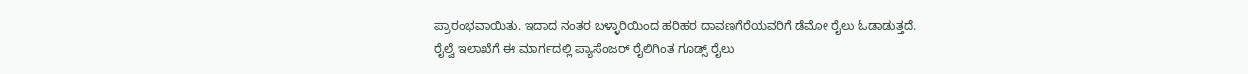ಪ್ರಾರಂಭವಾಯಿತು. ಇದಾದ ನಂತರ ಬಳ್ಳಾರಿಯಿಂದ ಹರಿಹರ ದಾವಣಗೆರೆಯವರಿಗೆ ಡೆಮೋ ರೈಲು ಓಡಾಡುತ್ತದೆ.
ರೈಲ್ವೆ ಇಲಾಖೆಗೆ ಈ ಮಾರ್ಗದಲ್ಲಿ ಪ್ಯಾಸೆಂಜರ್ ರೈಲಿಗಿಂತ ಗೂಡ್ಸ್ ರೈಲು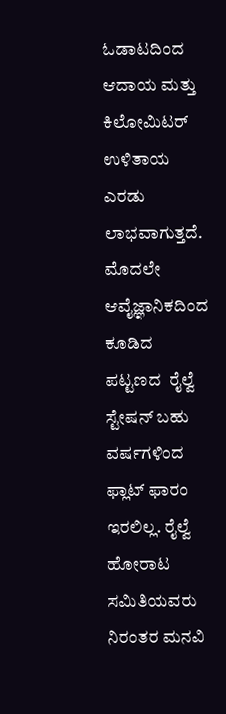ಓಡಾಟದಿಂದ ಆದಾಯ ಮತ್ತು ಕಿಲೋಮಿಟರ್ ಉಳಿತಾಯ ಎರಡು ಲಾಭವಾಗುತ್ತದೆ. ಮೊದಲೇ ಆವೈಜ್ಞಾನಿಕದಿಂದ ಕೂಡಿದ ಪಟ್ಟಣದ  ರೈಲ್ವೆ ಸ್ಟೇಷನ್ ಬಹು ವರ್ಷಗಳಿಂದ ಫ್ಲಾಟ್ ಫಾರಂ ಇರಲಿಲ್ಲ. ರೈಲ್ವೆ ಹೋರಾಟ ಸಮಿತಿಯವರು  ನಿರಂತರ ಮನವಿ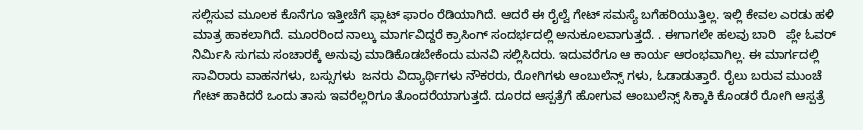ಸಲ್ಲಿಸುವ ಮೂಲಕ ಕೊನೆಗೂ ಇತ್ತೀಚೆಗೆ ಫ್ಲಾಟ್ ಫಾರಂ ರೆಡಿಯಾಗಿದೆ. ಆದರೆ ಈ ರೈಲ್ವೆ ಗೇಟ್ ಸಮಸ್ಯೆ ಬಗೆಹರಿಯುತ್ತಿಲ್ಲ. ಇಲ್ಲಿ ಕೇವಲ ಎರಡು ಹಳಿ ಮಾತ್ರ ಹಾಕಲಾಗಿದೆ. ಮೂರರಿಂದ ನಾಲ್ಕು ಮಾರ್ಗವಿದ್ದರೆ ಕ್ರಾಸಿಂಗ್ ಸಂದರ್ಭದಲ್ಲಿ ಅನುಕೂಲವಾಗುತ್ತದೆ. . ಈಗಾಗಲೇ ಹಲವು ಬಾರಿ   ಪ್ಲೇ ಓವರ್ ನಿರ್ಮಿಸಿ ಸುಗಮ ಸಂಚಾರಕ್ಕೆ ಅನುವು ಮಾಡಿಕೊಡಬೇಕೆಂದು ಮನವಿ ಸಲ್ಲಿಸಿದರು. ಇದುವರೆಗೂ ಆ ಕಾರ್ಯ ಆರಂಭವಾಗಿಲ್ಲ. ಈ ಮಾರ್ಗದಲ್ಲಿ ಸಾವಿರಾರು ವಾಹನಗಳು, ಬಸ್ಸುಗಳು  ಜನರು ವಿದ್ಯಾರ್ಥಿಗಳು ನೌಕರರು, ರೋಗಿಗಳು ಆಂಬುಲೆನ್ಸ್ ಗಳು, ಓಡಾಡುತ್ತಾರೆ. ರೈಲು ಬರುವ ಮುಂಚೆ ಗೇಟ್ ಹಾಕಿದರೆ ಒಂದು ತಾಸು ಇವರೆಲ್ಲರಿಗೂ ತೊಂದರೆಯಾಗುತ್ತದೆ. ದೂರದ ಆಸ್ಪತ್ರೆಗೆ ಹೋಗುವ ಆಂಬುಲೆನ್ಸ್ ಸಿಕ್ಕಾಕಿ ಕೊಂಡರೆ ರೋಗಿ ಆಸ್ಪತ್ರೆ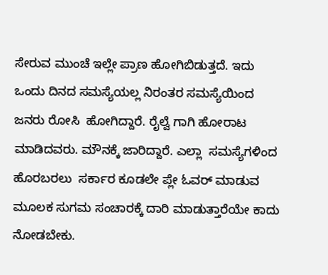ಸೇರುವ ಮುಂಚೆ ಇಲ್ಲೇ ಪ್ರಾಣ ಹೋಗಿಬಿಡುತ್ತದೆ. ಇದು ಒಂದು ದಿನದ ಸಮಸ್ಯೆಯಲ್ಲ ನಿರಂತರ ಸಮಸ್ಯೆಯಿಂದ ಜನರು ರೋಸಿ  ಹೋಗಿದ್ದಾರೆ. ರೈಲ್ವೆ ಗಾಗಿ ಹೋರಾಟ ಮಾಡಿದವರು. ಮೌನಕ್ಕೆ ಜಾರಿದ್ದಾರೆ. ಎಲ್ಲಾ  ಸಮಸ್ಯೆಗಳಿಂದ ಹೊರಬರಲು  ಸರ್ಕಾರ ಕೂಡಲೇ ಪ್ಲೇ ಓವರ್ ಮಾಡುವ ಮೂಲಕ ಸುಗಮ ಸಂಚಾರಕ್ಕೆ ದಾರಿ ಮಾಡುತ್ತಾರೆಯೇ ಕಾದು ನೋಡಬೇಕು.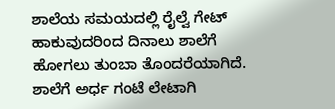ಶಾಲೆಯ ಸಮಯದಲ್ಲಿ ರೈಲ್ವೆ ಗೇಟ್ ಹಾಕುವುದರಿಂದ ದಿನಾಲು ಶಾಲೆಗೆ ಹೋಗಲು ತುಂಬಾ ತೊಂದರೆಯಾಗಿದೆ. ಶಾಲೆಗೆ ಅರ್ಧ ಗಂಟೆ ಲೇಟಾಗಿ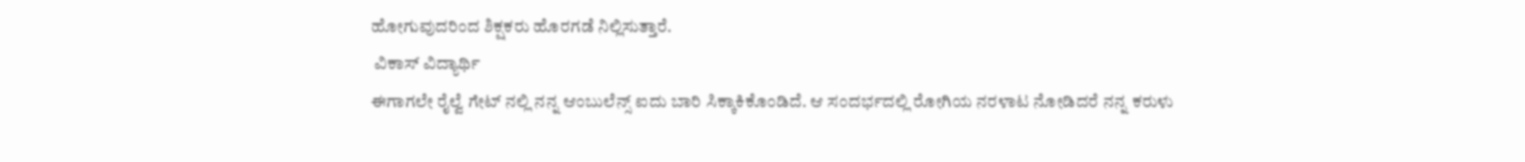ಹೋಗುವುದರಿಂದ ಶಿಕ್ಷಕರು ಹೊರಗಡೆ ನಿಲ್ಲಿಸುತ್ತಾರೆ.
 ವಿಕಾಸ್ ವಿದ್ಯಾರ್ಥಿ
ಈಗಾಗಲೇ ರೈಲ್ವೆ ಗೇಟ್ ನಲ್ಲಿ ನನ್ನ ಆಂಬುಲೆನ್ಸ್ ಐದು ಬಾರಿ ಸಿಕ್ಕಾಕಿಕೊಂಡಿದೆ. ಆ ಸಂದರ್ಭದಲ್ಲಿ ರೋಗಿಯ ನರಳಾಟ ನೋಡಿದರೆ ನನ್ನ ಕರುಳು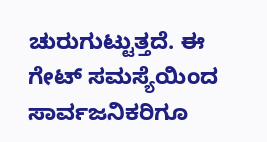ಚುರುಗುಟ್ಟುತ್ತದೆ. ಈ ಗೇಟ್ ಸಮಸ್ಯೆಯಿಂದ ಸಾರ್ವಜನಿಕರಿಗೂ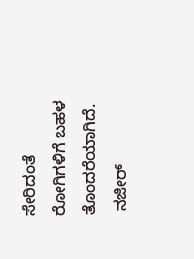ಸೇರಿದಂತೆ ರೋಗಿಗಳಿಗೆ ಬಹಳ ತೊಂದರೆಯಾಗಿದೆ.
 ನಜೀರ್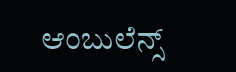ಆಂಬುಲೆನ್ಸ್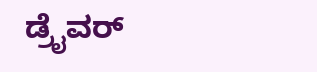ಡ್ರೈವರ್